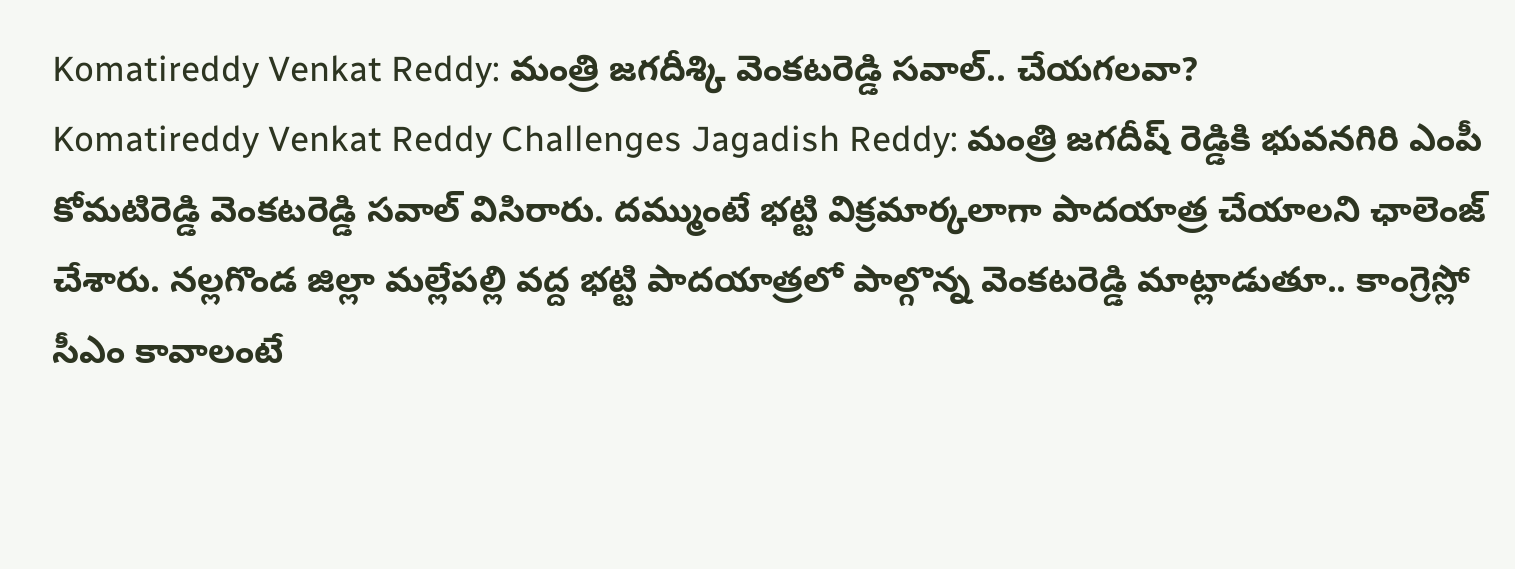Komatireddy Venkat Reddy: మంత్రి జగదీశ్కి వెంకటరెడ్డి సవాల్.. చేయగలవా?
Komatireddy Venkat Reddy Challenges Jagadish Reddy: మంత్రి జగదీష్ రెడ్డికి భువనగిరి ఎంపీ కోమటిరెడ్డి వెంకటరెడ్డి సవాల్ విసిరారు. దమ్ముంటే భట్టి విక్రమార్కలాగా పాదయాత్ర చేయాలని ఛాలెంజ్ చేశారు. నల్లగొండ జిల్లా మల్లేపల్లి వద్ద భట్టి పాదయాత్రలో పాల్గొన్న వెంకటరెడ్డి మాట్లాడుతూ.. కాంగ్రెస్లో సీఎం కావాలంటే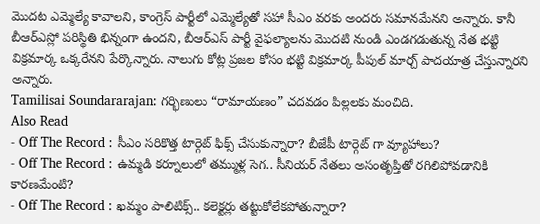మొదట ఎమ్మెల్యే కావాలని, కాంగ్రెస్ పార్టీలో ఎమ్మెల్యేతో సహా సీఎం వరకు అందరు సమానమేనని అన్నారు. కానీ బీఆర్ఎస్లో పరిస్థితి భిన్నంగా ఉందని, బీఆర్ఎస్ పార్టీ వైఫల్యాలను మొదటి నుండి ఎండగడుతున్న నేత భట్టి విక్రమార్క ఒక్కరేనని పేర్కొన్నారు. నాలుగు కోట్ల ప్రజల కోసం భట్టి విక్రమార్క పీపుల్ మార్చ్ పాదయాత్ర చేస్తున్నారని అన్నారు.
Tamilisai Soundararajan: గర్భిణులు “రామాయణం” చదవడం పిల్లలకు మంచిది.
Also Read
- Off The Record : సీఎం సరికొత్త టార్గెట్ ఫిక్స్ చేసుకున్నారా? బీజేపీ టార్గెట్ గా వ్యూహాలు?
- Off The Record : ఉమ్మడి కర్నూలులో తమ్ముళ్ల సెగ.. సీనియర్ నేతలు అసంతృప్తితో రగిలిపోవడానికి కారణమేంటి?
- Off The Record : ఖమ్మం పాలిటిక్స్.. కలెక్టర్లు తట్టుకోలేకపోతున్నారా?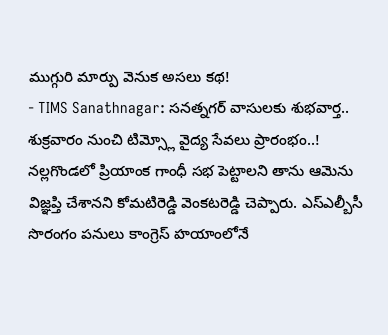ముగ్గురి మార్పు వెనుక అసలు కథ!
- TIMS Sanathnagar: సనత్నగర్ వాసులకు శుభవార్త.. శుక్రవారం నుంచి టిమ్స్లో వైద్య సేవలు ప్రారంభం..!
నల్లగొండలో ప్రియాంక గాంధీ సభ పెట్టాలని తాను ఆమెను విజ్ఞప్తి చేశానని కోమటిరెడ్డి వెంకటరెడ్డి చెప్పారు. ఎస్ఎల్బీసీ సొరంగం పనులు కాంగ్రెస్ హయాంలోనే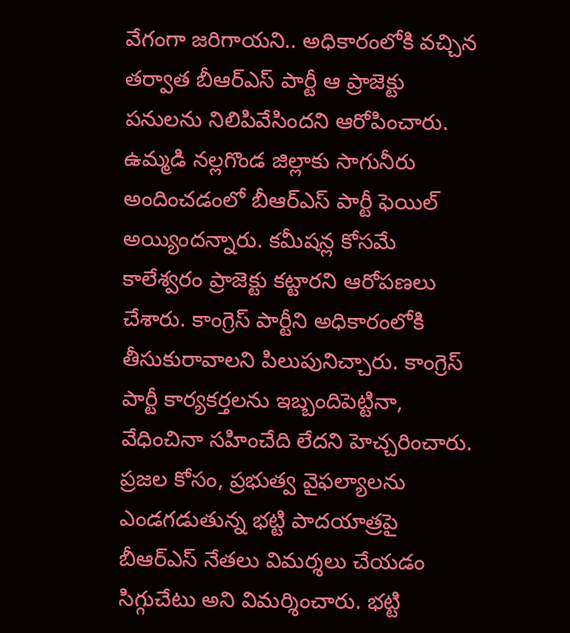వేగంగా జరిగాయని.. అధికారంలోకి వచ్చిన తర్వాత బీఆర్ఎస్ పార్టీ ఆ ప్రాజెక్టు పనులను నిలిపివేసిందని ఆరోపించారు. ఉమ్మడి నల్లగొండ జిల్లాకు సాగునీరు అందించడంలో బీఆర్ఎస్ పార్టీ ఫెయిల్ అయ్యిందన్నారు. కమీషన్ల కోసమే కాలేశ్వరం ప్రాజెక్టు కట్టారని ఆరోపణలు చేశారు. కాంగ్రెస్ పార్టీని అధికారంలోకి తీసుకురావాలని పిలుపునిచ్చారు. కాంగ్రెస్ పార్టీ కార్యకర్తలను ఇబ్బందిపెట్టినా, వేధించినా సహించేది లేదని హెచ్చరించారు. ప్రజల కోసం, ప్రభుత్వ వైఫల్యాలను ఎండగడుతున్న భట్టి పాదయాత్రపై బీఆర్ఎస్ నేతలు విమర్శలు చేయడం సిగ్గుచేటు అని విమర్శించారు. భట్టి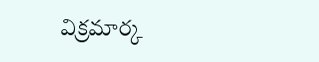విక్రమార్క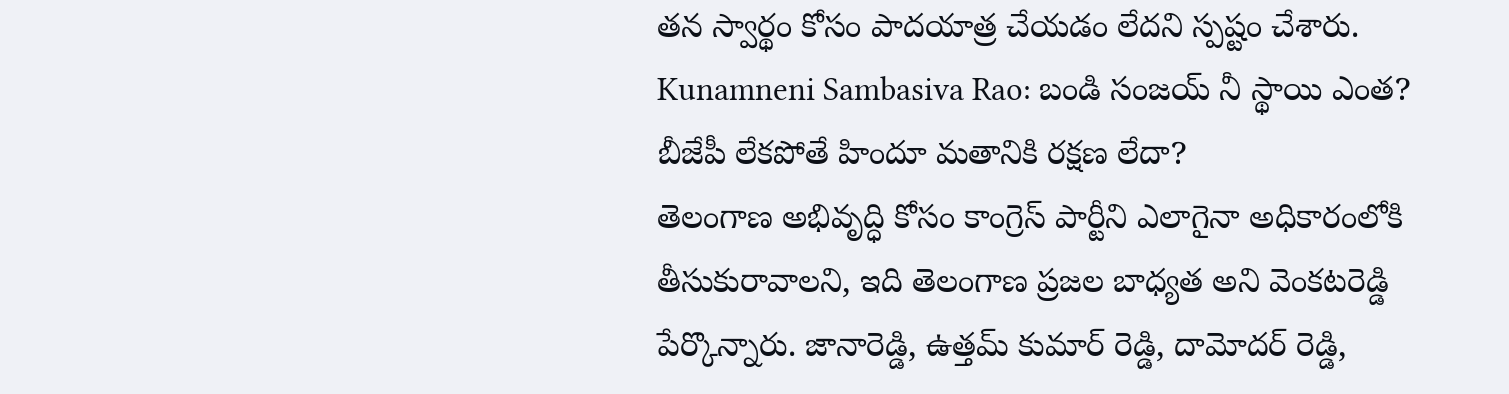తన స్వార్థం కోసం పాదయాత్ర చేయడం లేదని స్పష్టం చేశారు.
Kunamneni Sambasiva Rao: బండి సంజయ్ నీ స్థాయి ఎంత? బీజేపీ లేకపోతే హిందూ మతానికి రక్షణ లేదా?
తెలంగాణ అభివృద్ధి కోసం కాంగ్రెస్ పార్టీని ఎలాగైనా అధికారంలోకి తీసుకురావాలని, ఇది తెలంగాణ ప్రజల బాధ్యత అని వెంకటరెడ్డి పేర్కొన్నారు. జానారెడ్డి, ఉత్తమ్ కుమార్ రెడ్డి, దామోదర్ రెడ్డి,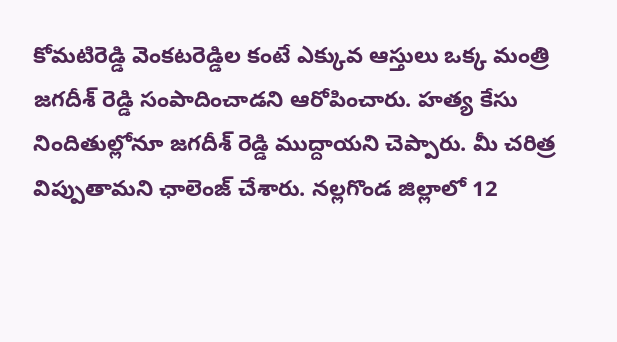కోమటిరెడ్డి వెంకటరెడ్డిల కంటే ఎక్కువ ఆస్తులు ఒక్క మంత్రి జగదీశ్ రెడ్డి సంపాదించాడని ఆరోపించారు. హత్య కేసు నిందితుల్లోనూ జగదీశ్ రెడ్డి ముద్దాయని చెప్పారు. మీ చరిత్ర విప్పుతామని ఛాలెంజ్ చేశారు. నల్లగొండ జిల్లాలో 12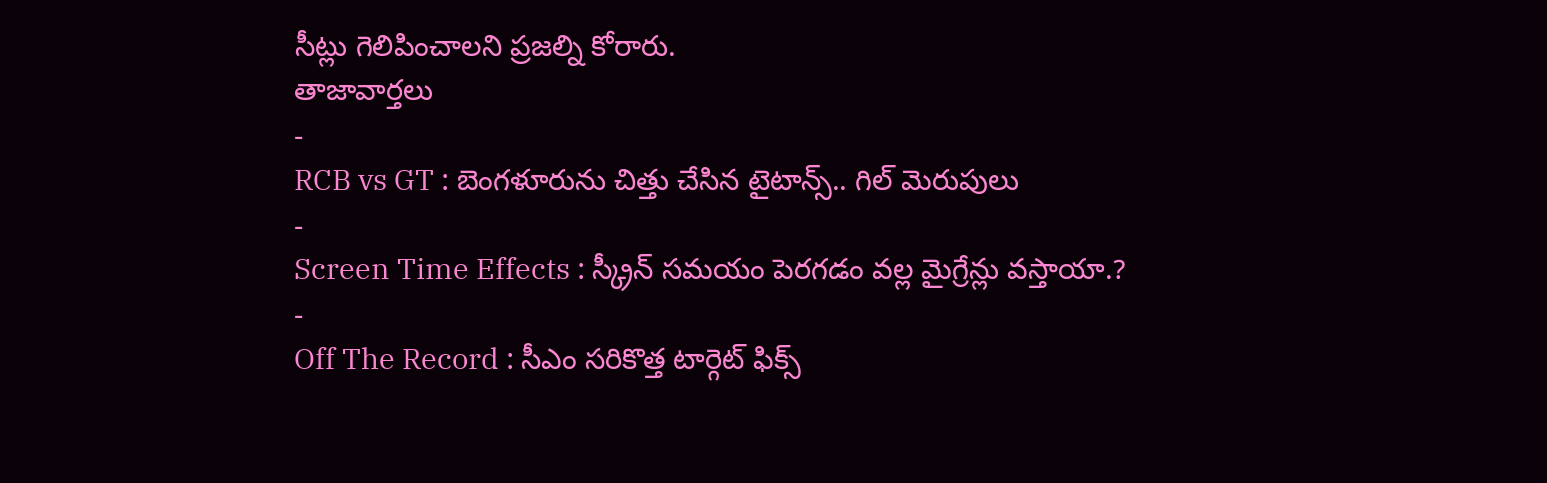సీట్లు గెలిపించాలని ప్రజల్ని కోరారు.
తాజావార్తలు
-
RCB vs GT : బెంగళూరును చిత్తు చేసిన టైటాన్స్.. గిల్ మెరుపులు
-
Screen Time Effects : స్క్రీన్ సమయం పెరగడం వల్ల మైగ్రేన్లు వస్తాయా.?
-
Off The Record : సీఎం సరికొత్త టార్గెట్ ఫిక్స్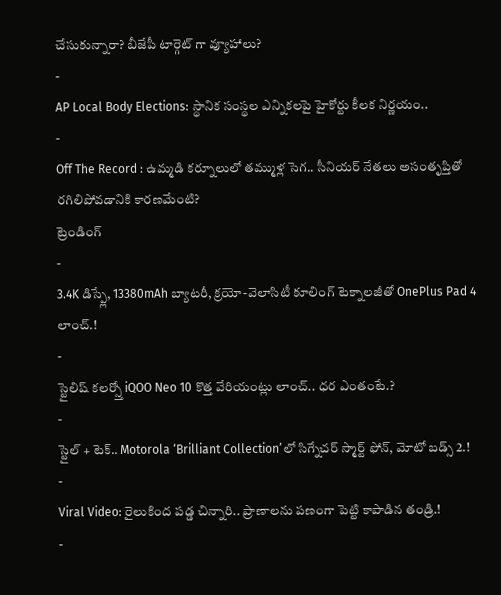చేసుకున్నారా? బీజేపీ టార్గెట్ గా వ్యూహాలు?
-
AP Local Body Elections: స్థానిక సంస్థల ఎన్నికలపై హైకోర్టు కీలక నిర్ణయం..
-
Off The Record : ఉమ్మడి కర్నూలులో తమ్ముళ్ల సెగ.. సీనియర్ నేతలు అసంతృప్తితో రగిలిపోవడానికి కారణమేంటి?
ట్రెండింగ్
-
3.4K డిస్ప్లే, 13380mAh బ్యాటరీ, క్రయో-వెలాసిటీ కూలింగ్ టెక్నాలజీతో OnePlus Pad 4 లాంచ్.!
-
స్టైలిష్ కలర్స్తో iQOO Neo 10 కొత్త వేరియంట్లు లాంచ్.. ధర ఎంతంటే.?
-
స్టైల్ + టెక్.. Motorola ‘Brilliant Collection’లో సిగ్నేచర్ స్మార్ట్ ఫోన్, మోటో బడ్స్ 2.!
-
Viral Video: రైలుకింద పడ్డ చిన్నారి.. ప్రాణాలను పణంగా పెట్టి కాపాడిన తండ్రి.!
-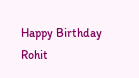Happy Birthday Rohit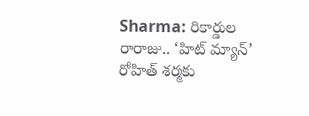Sharma: రికార్డుల రారాజు.. ‘హిట్ మ్యాన్’ రోహిత్ శర్మకు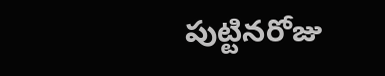పుట్టినరోజు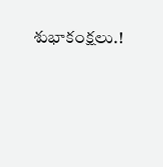శుభాకంక్షలు.!